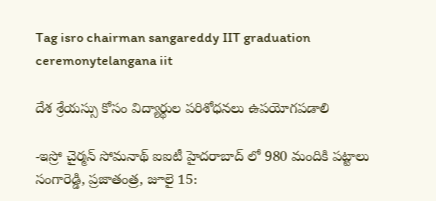Tag isro chairman sangareddy IIT graduation ceremonytelangana iit

దేశ శ్రేయస్సు కోసం విద్యార్థుల పరిశోధనలు ఉపయోగపడాలి

-ఇస్రో చైర్మన్ సోమనాథ్ ఐఐటీ హైదరాబాద్ లో 980 మందికి పట్టాలు సంగారెడ్డి, ప్రజాతంత్ర, జూలై 15: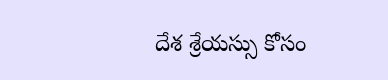దేశ శ్రేయస్సు కోసం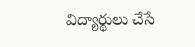విద్యార్థులు చేసే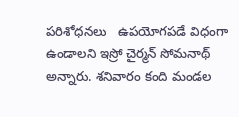పరిశోధనలు   ఉపయోగపడే విధంగా ఉండాలని ఇస్రో చైర్మన్ సోమనాథ్ అన్నారు. శనివారం కంది మండల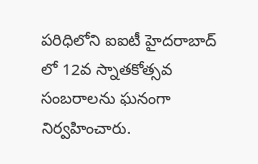పరిధిలోని ఐఐటీ హైదరాబాద్ లో 12వ స్నాతకోత్సవ సంబరాలను ఘనంగా నిర్వహించారు.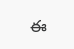ఈ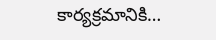కార్యక్రమానికి…